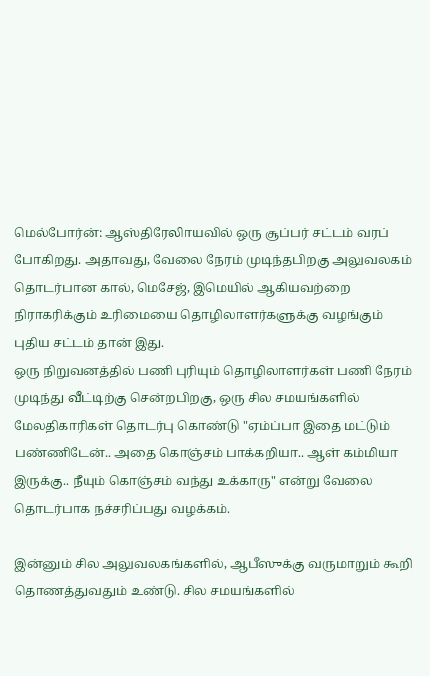மெல்போர்ன்: ஆஸ்திரேலிாயவில் ஒரு சூப்பர் சட்டம் வரப் போகிறது. அதாவது, வேலை நேரம் முடிந்தபிறகு அலுவலகம் தொடர்பான கால், மெசேஜ், இமெயில் ஆகியவற்றை நிராகரிக்கும் உரிமையை தொழிலாளர்களுக்கு வழங்கும் புதிய சட்டம் தான் இது.
ஒரு நிறுவனத்தில் பணி புரியும் தொழிலாளர்கள் பணி நேரம் முடிந்து வீட்டிற்கு சென்றபிறகு, ஒரு சில சமயங்களில் மேலதிகாரிகள் தொடர்பு கொண்டு "ஏம்ப்பா இதை மட்டும் பண்ணிடேன்.. அதை கொஞ்சம் பாக்கறியா.. ஆள் கம்மியா இருக்கு.. நீயும் கொஞ்சம் வந்து உக்காரு" என்று வேலை தொடர்பாக நச்சரிப்பது வழக்கம்.

இன்னும் சில அலுவலகங்களில், ஆபீஸுக்கு வருமாறும் கூறி தொணத்துவதும் உண்டு. சில சமயங்களில்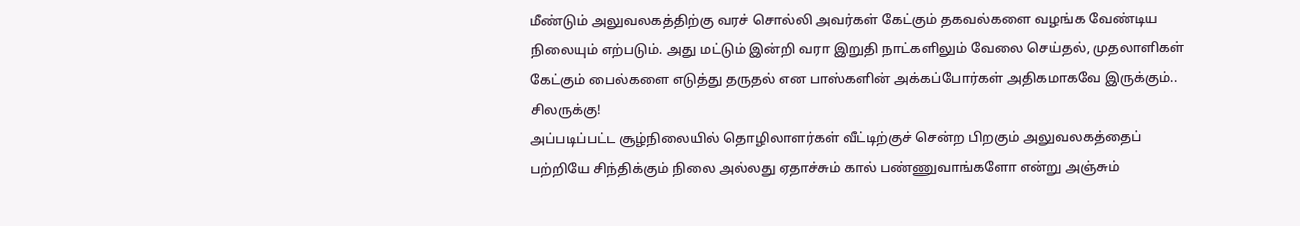மீண்டும் அலுவலகத்திற்கு வரச் சொல்லி அவர்கள் கேட்கும் தகவல்களை வழங்க வேண்டிய நிலையும் எற்படும். அது மட்டும் இன்றி வரா இறுதி நாட்களிலும் வேலை செய்தல், முதலாளிகள் கேட்கும் பைல்களை எடுத்து தருதல் என பாஸ்களின் அக்கப்போர்கள் அதிகமாகவே இருக்கும்.. சிலருக்கு!
அப்படிப்பட்ட சூழ்நிலையில் தொழிலாளர்கள் வீட்டிற்குச் சென்ற பிறகும் அலுவலகத்தைப் பற்றியே சிந்திக்கும் நிலை அல்லது ஏதாச்சும் கால் பண்ணுவாங்களோ என்று அஞ்சும்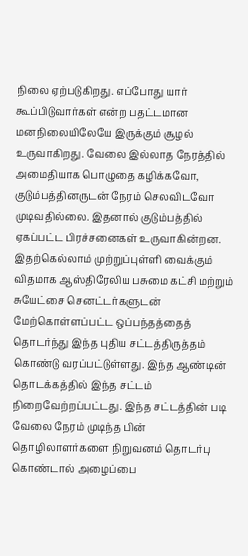நிலை ஏற்படுகிறது. எப்போது யார் கூப்பிடுவார்கள் என்ற பதட்டமான மனநிலையிலேயே இருக்கும் சூழல் உருவாகிறது. வேலை இல்லாத நேரத்தில் அமைதியாக பொழுதை கழிக்கவோ, குடும்பத்தினருடன் நேரம் செலவிடவோ முடிவதில்லை. இதனால் குடும்பத்தில் ஏகப்பட்ட பிரச்சனைகள் உருவாகின்றன.
இதற்கெல்லாம் முற்றுப்புள்ளி வைக்கும் விதமாக ஆஸ்திரேலிய பசுமை கட்சி மற்றும் சுயேட்சை செனட்டர்களுடன் மேற்கொள்ளப்பட்ட ஒப்பந்தத்தைத் தொடர்ந்து இந்த புதிய சட்டத்திருத்தம் கொண்டு வரப்பட்டுள்ளது. இந்த ஆண்டின் தொடக்கத்தில் இந்த சட்டம் நிறைவேற்றப்பட்டது. இந்த சட்டத்தின் படி வேலை நேரம் முடிந்த பின் தொழிலாளர்களை நிறுவனம் தொடர்பு கொண்டால் அழைப்பை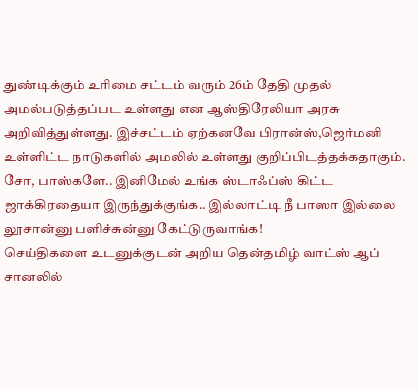துண்டிக்கும் உரிமை சட்டம் வரும் 26ம் தேதி முதல் அமல்படுத்தப்பட உள்ளது என ஆஸ்திரேலியா அரசு அறிவித்துள்ளது. இச்சட்டம் ஏற்கனவே பிரான்ஸ்,ஜெர்மனி உள்ளிட்ட நாடுகளில் அமலில் உள்ளது குறிப்பிடத்தக்கதாகும்.
சோ, பாஸ்களே.. இனிமேல் உங்க ஸ்டாஃப்ஸ் கிட்ட ஜாக்கிரதையா இருந்துக்குங்க.. இல்லாட்டி நீ பாஸா இல்லை லூசான்னு பளிச்சுன்னு கேட்டுருவாங்க!
செய்திகளை உடனுக்குடன் அறிய தென்தமிழ் வாட்ஸ் ஆப் சானலில்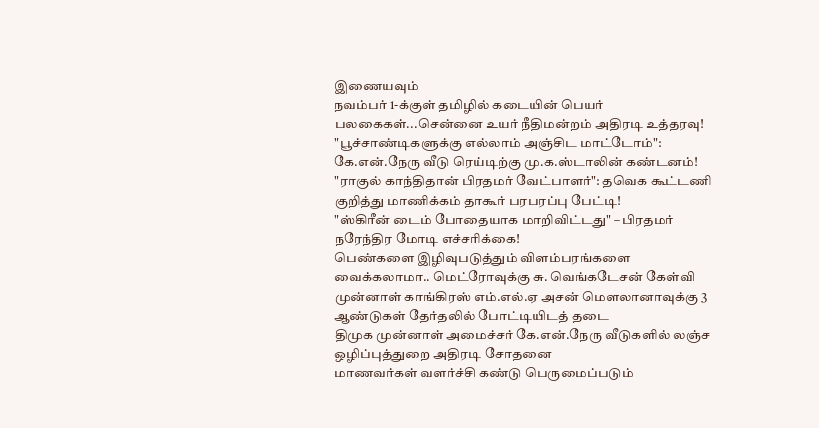இணையவும்
நவம்பர் 1-க்குள் தமிழில் கடையின் பெயர் பலகைகள்...சென்னை உயர் நீதிமன்றம் அதிரடி உத்தரவு!
"பூச்சாண்டிகளுக்கு எல்லாம் அஞ்சிட மாட்டோம்": கே.என்.நேரு வீடு ரெய்டிற்கு மு.க.ஸ்டாலின் கண்டனம்!
"ராகுல் காந்திதான் பிரதமர் வேட்பாளர்": தவெக கூட்டணி குறித்து மாணிக்கம் தாகூர் பரபரப்பு பேட்டி!
"ஸ்கிரீன் டைம் போதையாக மாறிவிட்டது" – பிரதமர் நரேந்திர மோடி எச்சரிக்கை!
பெண்களை இழிவுபடுத்தும் விளம்பரங்களை வைக்கலாமா.. மெட்ரோவுக்கு சு. வெங்கடேசன் கேள்வி
முன்னாள் காங்கிரஸ் எம்.எல்.ஏ அசன் மௌலானாவுக்கு 3 ஆண்டுகள் தேர்தலில் போட்டியிடத் தடை
திமுக முன்னாள் அமைச்சர் கே.என்.நேரு வீடுகளில் லஞ்ச ஒழிப்புத்துறை அதிரடி சோதனை
மாணவர்கள் வளர்ச்சி கண்டு பெருமைப்படும்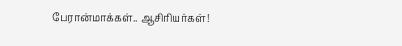பேரான்மாக்கள்.. ஆசிரியர்கள்!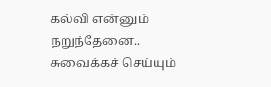கல்வி என்னும் நறுந்தேனை.. சுவைக்கச் செய்யும்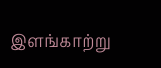இளங்காற்று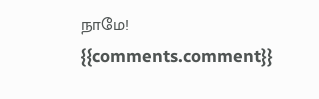நாமே!
{{comments.comment}}